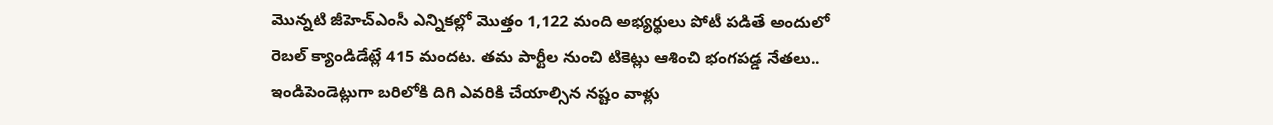మొన్నటి జీహెచ్ఎంసీ ఎన్నికల్లో మొత్తం 1,122 మంది అభ్యర్థులు పోటీ పడితే అందులో రెబల్ క్యాండిడేట్లే 415 మందట. తమ పార్టీల నుంచి టికెట్లు ఆశించి భంగపడ్డ నేతలు.. ఇండిపెండెట్లుగా బరిలోకి దిగి ఎవరికి చేయాల్సిన నష్టం వాళ్లు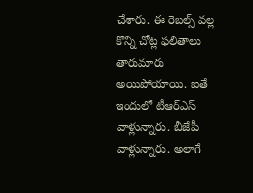చేశారు. ఈ రెబల్స్ వల్ల కొన్ని చోట్ల ఫలితాలు తారుమారు అయిపోయాయి. ఐతే ఇందులో టీఆర్ఎస్ వాళ్లున్నారు. బీజేపీ వాళ్లున్నారు. అలాగే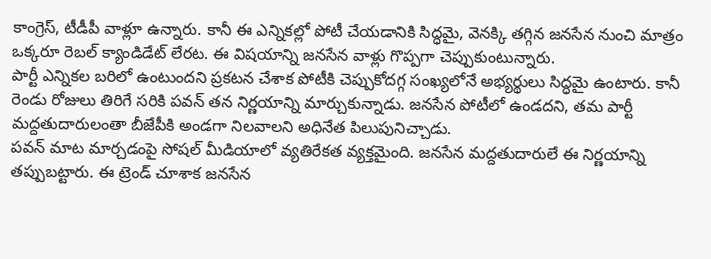కాంగ్రెస్, టీడీపీ వాళ్లూ ఉన్నారు. కానీ ఈ ఎన్నికల్లో పోటీ చేయడానికి సిద్ధమై, వెనక్కి తగ్గిన జనసేన నుంచి మాత్రం ఒక్కరూ రెబల్ క్యాండిడేట్ లేరట. ఈ విషయాన్ని జనసేన వాళ్లు గొప్పగా చెప్పుకుంటున్నారు.
పార్టీ ఎన్నికల బరిలో ఉంటుందని ప్రకటన చేశాక పోటీకి చెప్పుకోదగ్గ సంఖ్యలోనే అభ్యర్థులు సిద్ధమై ఉంటారు. కానీ రెండు రోజులు తిరిగే సరికి పవన్ తన నిర్ణయాన్ని మార్చుకున్నాడు. జనసేన పోటీలో ఉండదని, తమ పార్టీ మద్దతుదారులంతా బీజేపీకి అండగా నిలవాలని అధినేత పిలుపునిచ్చాడు.
పవన్ మాట మార్చడంపై సోషల్ మీడియాలో వ్యతిరేకత వ్యక్తమైంది. జనసేన మద్దతుదారులే ఈ నిర్ణయాన్ని తప్పుబట్టారు. ఈ ట్రెండ్ చూశాక జనసేన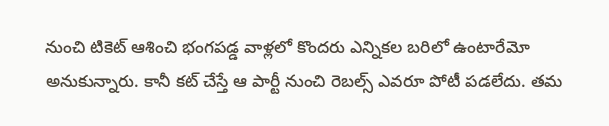నుంచి టికెట్ ఆశించి భంగపడ్డ వాళ్లలో కొందరు ఎన్నికల బరిలో ఉంటారేమో అనుకున్నారు. కానీ కట్ చేస్తే ఆ పార్టీ నుంచి రెబల్స్ ఎవరూ పోటీ పడలేదు. తమ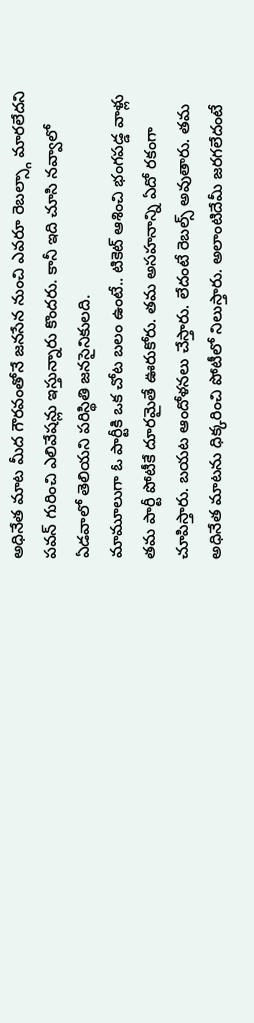అధినేత మాట మీద గౌరవంతోనే జనసేన నుంచి ఎవరూ రెబల్స్గా మారలేదని పవన్ గురించి ఎలివేషన్లు ఇస్తున్నారు కొందరు. కానీ ఇది చూసి నవ్వాలో ఏడవాలో తెలియని పరిస్థితి జనసైనికులది.
మామూలుగా ఓ పార్టీకి ఒక చోట బలం ఉంటే.. టికెట్ ఆశించి భంగపడ్డ వాళ్లు తమ పార్టీ పోటీకే దూరమైతే ఊరుకోరు. తమ అసహనాన్ని ఏదో రకంగా చూపిస్తారు. బయట ఆందోళనలు చేస్తారు. లేదంటే రెబల్స్ అవుతారు. తమ అధినేత మాటను ధిక్కరించి పోటీలో నిలుస్తారు. అలాంటిదేమీ జరగలేదంటే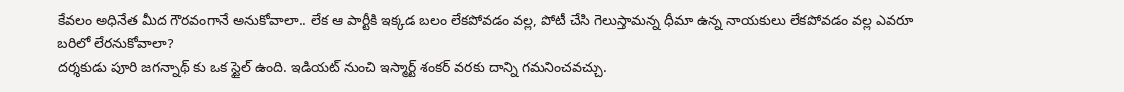కేవలం అధినేత మీద గౌరవంగానే అనుకోవాలా.. లేక ఆ పార్టీకి ఇక్కడ బలం లేకపోవడం వల్ల, పోటీ చేసి గెలుస్తామన్న ధీమా ఉన్న నాయకులు లేకపోవడం వల్ల ఎవరూ బరిలో లేరనుకోవాలా?
దర్శకుడు పూరి జగన్నాథ్ కు ఒక స్టైల్ ఉంది. ఇడియట్ నుంచి ఇస్మార్ట్ శంకర్ వరకు దాన్ని గమనించవచ్చు.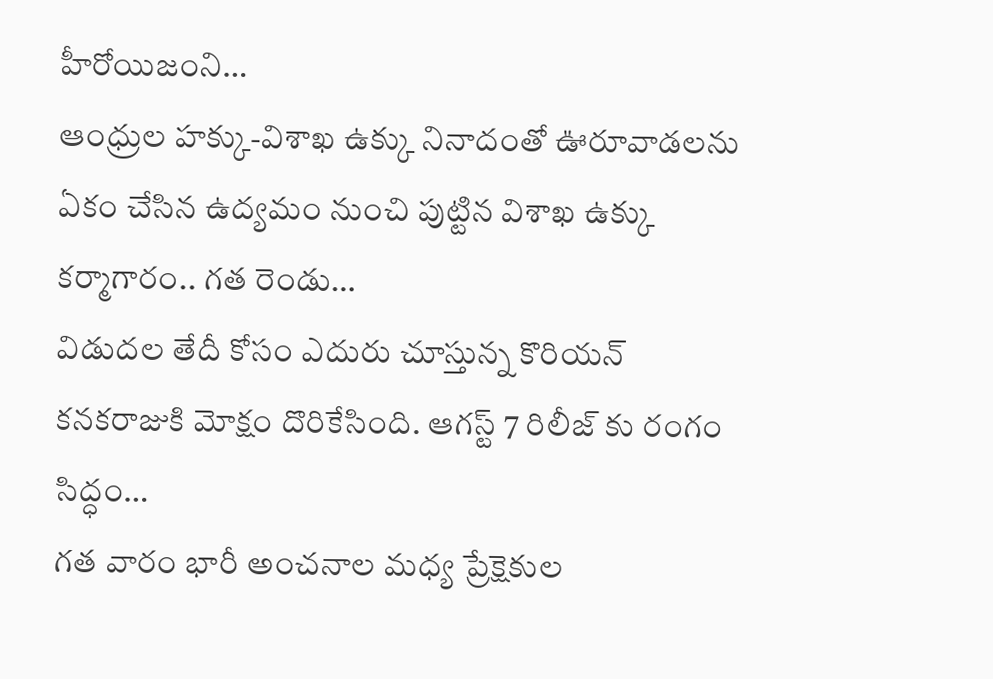హీరోయిజంని…
ఆంధ్రుల హక్కు-విశాఖ ఉక్కు నినాదంతో ఊరూవాడలను ఏకం చేసిన ఉద్యమం నుంచి పుట్టిన విశాఖ ఉక్కు కర్మాగారం.. గత రెండు…
విడుదల తేదీ కోసం ఎదురు చూస్తున్న కొరియన్ కనకరాజుకి మోక్షం దొరికేసింది. ఆగస్ట్ 7 రిలీజ్ కు రంగం సిద్ధం…
గత వారం భారీ అంచనాల మధ్య ప్రేక్షెకుల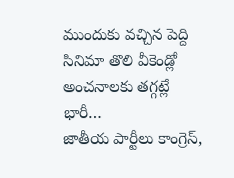ముందుకు వచ్చిన పెద్ది సినిమా తొలి వీకెండ్లో అంచనాలకు తగ్గట్లే భారీ…
జాతీయ పార్టీలు కాంగ్రెస్,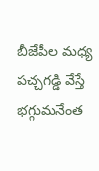బీజేపీల మధ్య పచ్చగడ్డి వేస్తే భగ్గుమనేంత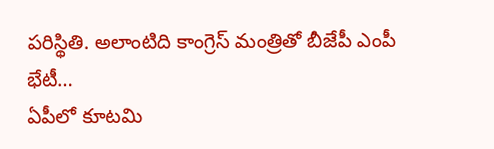పరిస్థితి. అలాంటిది కాంగ్రెస్ మంత్రితో బీజేపీ ఎంపీ భేటీ…
ఏపీలో కూటమి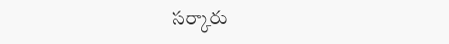సర్కారు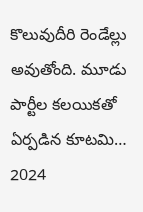కొలువుదీరి రెండేల్లు అవుతోంది. మూడు పార్టీల కలయికతో ఏర్పడిన కూటమి… 2024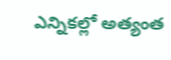ఎన్నికల్లో అత్యంత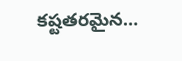కష్టతరమైన…